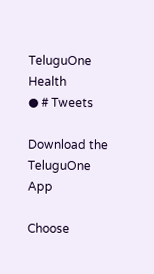TeluguOne Health
● # Tweets

Download the TeluguOne App

Choose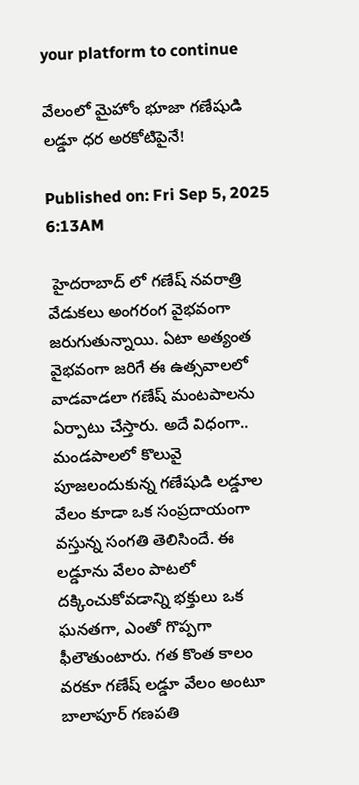your platform to continue

వేలంలో మైహోం భూజా గణేషుడి లడ్డూ ధర అరకోటిపైనే!

Published on: Fri Sep 5, 2025 6:13AM

 హైదరాబాద్ లో గణేష్ నవరాత్రి వేడుకలు అంగరంగ వైభవంగా జరుగుతున్నాయి. ఏటా అత్యంత వైభవంగా జరిగే ఈ ఉత్సవాలలో వాడవాడలా గణేష్ మంటపాలను ఏర్పాటు చేస్తారు. అదే విధంగా.. మండపాలలో కొలువై పూజలందుకున్న గణేషుడి లడ్డూల వేలం కూడా ఒక సంప్రదాయంగా వస్తున్న సంగతి తెలిసిందే. ఈ లడ్డూను వేలం పాటలో దక్కించుకోవడాన్ని భక్తులు ఒక ఘనతగా, ఎంతో గొప్పగా ఫీలౌతుంటారు. గత కొంత కాలం వరకూ గణేష్ లడ్డూ వేలం అంటూ బాలాపూర్ గణపతి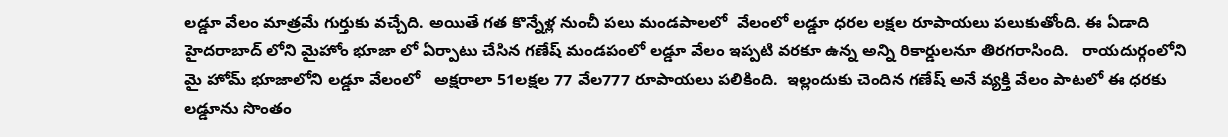లడ్డూ వేలం మాత్రమే గుర్తుకు వచ్చేది. అయితే గత కొన్నేళ్ల నుంచీ పలు మండపాలలో  వేలంలో లడ్డూ ధరల లక్షల రూపాయలు పలుకుతోంది. ఈ ఏడాది హైదరాబాద్ లోని మైహోం భూజా లో ఏర్పాటు చేసిన గణేష్ మండపంలో లడ్డూ వేలం ఇప్పటి వరకూ ఉన్న అన్ని రికార్డులనూ తిరగరాసింది.   రాయదుర్గంలోని మై హోమ్ భూజాలోని లడ్డూ వేలంలో   అక్షరాలా 51లక్షల 77 వేల777 రూపాయలు పలికింది.  ఇల్లందుకు చెందిన గణేష్ అనే వ్యక్తి వేలం పాటలో ఈ ధరకు  లడ్డూను సొంతం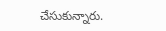చేసుకున్నారు.